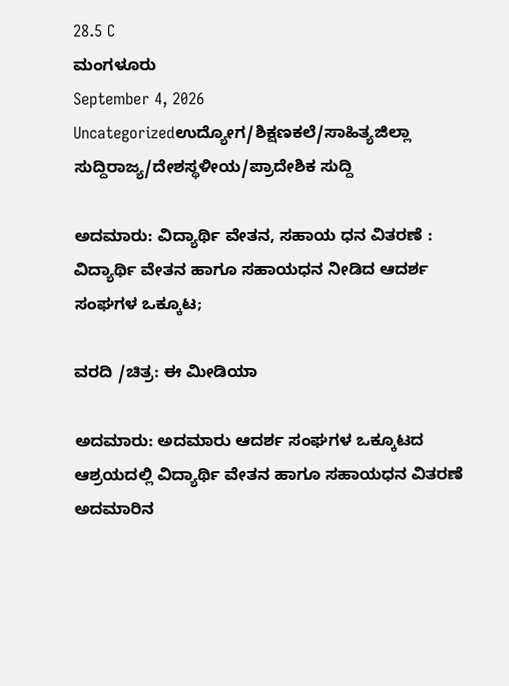28.5 C
ಮಂಗಳೂರು
September 4, 2026
Uncategorizedಉದ್ಯೋಗ/ಶಿಕ್ಷಣಕಲೆ/ಸಾಹಿತ್ಯಜಿಲ್ಲಾ ಸುದ್ದಿರಾಜ್ಯ/ದೇಶಸ್ಥಳೀಯ/ಪ್ರಾದೇಶಿಕ ಸುದ್ದಿ

ಅದಮಾರು: ವಿದ್ಯಾರ್ಥಿ ವೇತನ, ಸಹಾಯ ಧನ ವಿತರಣೆ : ವಿದ್ಯಾರ್ಥಿ ವೇತನ ಹಾಗೂ ಸಹಾಯಧನ ನೀಡಿದ ಆದರ್ಶ ಸಂಘಗಳ ಒಕ್ಕೂಟ;

ವರದಿ /ಚಿತ್ರ: ಈ ಮೀಡಿಯಾ

ಅದಮಾರು: ಅದಮಾರು ಆದರ್ಶ ಸಂಘಗಳ ಒಕ್ಕೂಟದ ಆಶ್ರಯದಲ್ಲಿ ವಿದ್ಯಾರ್ಥಿ ವೇತನ ಹಾಗೂ ಸಹಾಯಧನ ವಿತರಣೆ ಅದಮಾರಿನ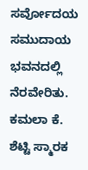ಸರ್ವೋದಯ ಸಮುದಾಯ ಭವನದಲ್ಲಿ ನೆರವೇರಿತು. ಕಮಲಾ ಕೆ. ಶೆಟ್ಟಿ ಸ್ಮಾರಕ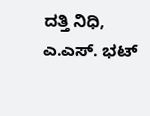ದತ್ತಿ ನಿಧಿ, ಎ.ಎಸ್. ಭಟ್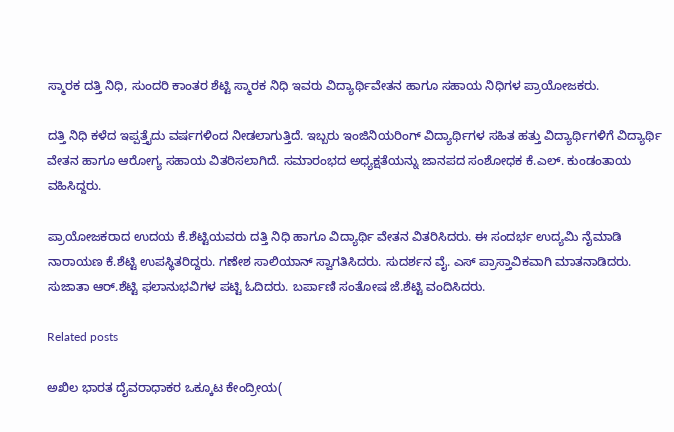ಸ್ಮಾರಕ ದತ್ತಿ ನಿಧಿ, ಸುಂದರಿ ಕಾಂತರ ಶೆಟ್ಟಿ ಸ್ಮಾರಕ ನಿಧಿ ಇವರು ವಿದ್ಯಾರ್ಥಿವೇತನ ಹಾಗೂ ಸಹಾಯ ನಿಧಿಗಳ ಪ್ರಾಯೋಜಕರು.

ದತ್ತಿ ನಿಧಿ ಕಳೆದ ಇಪ್ಪತ್ತೈದು ವರ್ಷಗಳಿಂದ ನೀಡಲಾಗುತ್ತಿದೆ. ಇಬ್ಬರು ಇಂಜಿನಿಯರಿಂಗ್ ವಿದ್ಯಾರ್ಥಿಗಳ ಸಹಿತ ಹತ್ತು ವಿದ್ಯಾರ್ಥಿಗಳಿಗೆ ವಿದ್ಯಾರ್ಥಿ ವೇತನ ಹಾಗೂ ಆರೋಗ್ಯ ಸಹಾಯ ವಿತರಿಸಲಾಗಿದೆ. ಸಮಾರಂಭದ ಅಧ್ಯಕ್ಷತೆಯನ್ನು ಜಾನಪದ ಸಂಶೋಧಕ ಕೆ.ಎಲ್. ಕುಂಡಂತಾಯ ವಹಿಸಿದ್ದರು.

ಪ್ರಾಯೋಜಕರಾದ ಉದಯ‌‌ ಕೆ.ಶೆಟ್ಟಿಯವರು ದತ್ತಿ ನಿಧಿ ಹಾಗೂ ವಿದ್ಯಾರ್ಥಿ ವೇತನ ವಿತರಿಸಿದರು. ಈ ಸಂದರ್ಭ ಉದ್ಯಮಿ ನೈಮಾಡಿ ನಾರಾಯಣ ಕೆ.ಶೆಟ್ಟಿ ಉಪಸ್ಥಿತರಿದ್ದರು. ಗಣೇಶ ಸಾಲಿಯಾನ್ ಸ್ವಾಗತಿಸಿದರು. ಸುದರ್ಶನ ವೈ. ಎಸ್ ಪ್ರಾಸ್ತಾವಿಕವಾಗಿ ಮಾತನಾಡಿದರು. ಸುಜಾತಾ ಆರ್.ಶೆಟ್ಟಿ ಫಲಾನುಭವಿಗಳ ಪಟ್ಟಿ ಓದಿದರು. ಬರ್ಪಾಣಿ ಸಂತೋಷ ಜೆ.ಶೆಟ್ಟಿ ವಂದಿಸಿದರು.

Related posts

ಅಖಿಲ ಭಾರತ ದೈವರಾಧಾಕರ ಒಕ್ಕೂಟ ಕೇಂದ್ರೀಯ(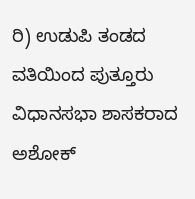ರಿ) ಉಡುಪಿ ತಂಡದ ವತಿಯಿಂದ ಪುತ್ತೂರು ವಿಧಾನಸಭಾ ಶಾಸಕರಾದ ಅಶೋಕ್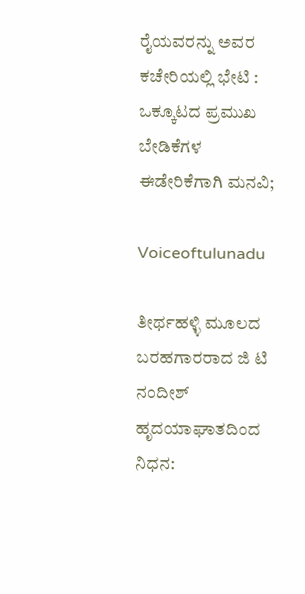ರೈಯವರನ್ನು ಅವರ ಕಚೇರಿಯಲ್ಲಿ ಭೇಟಿ : ಒಕ್ಕೂಟದ ಪ್ರಮುಖ ಬೇಡಿಕೆಗಳ ಈಡೇರಿಕೆಗಾಗಿ ಮನವಿ;

Voiceoftulunadu

ತೀರ್ಥಹಳ್ಳಿ ಮೂಲದ ಬರಹಗಾರರಾದ ಜಿ ಟಿ ನಂದೀಶ್ ಹೃದಯಾಘಾತದಿಂದ ನಿಧನ: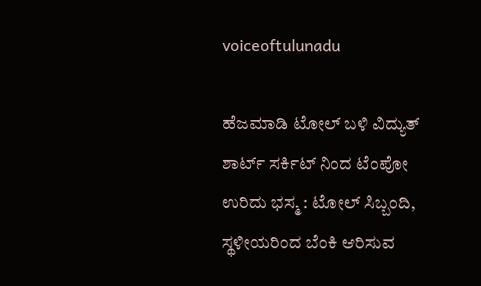voiceoftulunadu

ಹೆಜಮಾಡಿ ಟೋಲ್ ಬಳಿ ವಿದ್ಯುತ್ ಶಾರ್ಟ್ ಸರ್ಕಿಟ್ ನಿಂದ ಟೆಂಪೋ ಉರಿದು ಭಸ್ಮ : ಟೋಲ್ ಸಿಬ್ಬಂದಿ, ಸ್ಥಳೀಯರಿಂದ ಬೆಂಕಿ ಆರಿಸುವ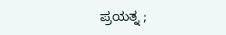ಪ್ರಯತ್ನ ;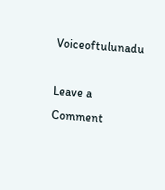Voiceoftulunadu

Leave a Comment